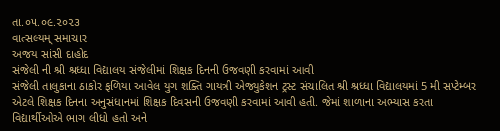તા.૦૫.૦૯.૨૦૨૩
વાત્સલ્યમ્ સમાચાર
અજય સાંસી દાહોદ
સંજેલી ની શ્રી શ્રધ્ધા વિદ્યાલય સંજેલીમાં શિક્ષક દિનની ઉજવણી કરવામાં આવી
સંજેલી તાલુકાના ઠાકોર ફળિયા આવેલ યુગ શક્તિ ગાયત્રી એજ્યુકેશન ટ્રસ્ટ સંચાલિત શ્રી શ્રધ્ધા વિદ્યાલયમાં 5 મી સપ્ટેમ્બર એટલે શિક્ષક દિનના અનુસંધાનમાં શિક્ષક દિવસની ઉજવણી કરવામાં આવી હતી. જેમાં શાળાના અભ્યાસ કરતા વિદ્યાર્થીઓએ ભાગ લીધો હતો અને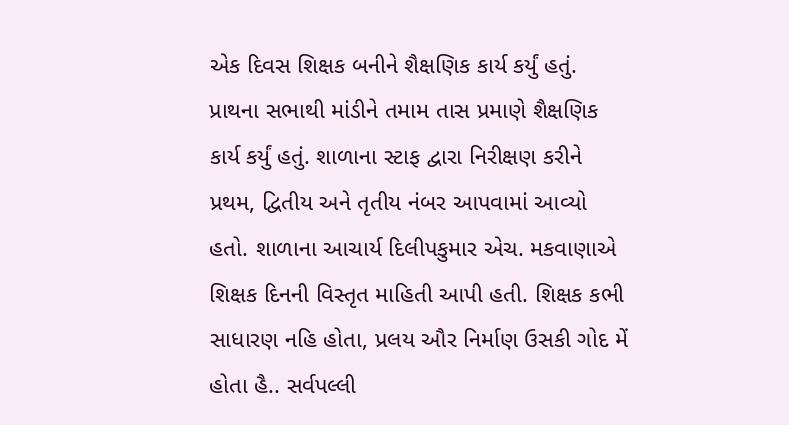એક દિવસ શિક્ષક બનીને શૈક્ષણિક કાર્ય કર્યું હતું. પ્રાથના સભાથી માંડીને તમામ તાસ પ્રમાણે શૈક્ષણિક કાર્ય કર્યું હતું. શાળાના સ્ટાફ દ્વારા નિરીક્ષણ કરીને પ્રથમ, દ્વિતીય અને તૃતીય નંબર આપવામાં આવ્યો હતો. શાળાના આચાર્ય દિલીપકુમાર એચ. મકવાણાએ શિક્ષક દિનની વિસ્તૃત માહિતી આપી હતી. શિક્ષક કભી સાધારણ નહિ હોતા, પ્રલય ઔર નિર્માણ ઉસકી ગોદ મેં હોતા હૈ.. સર્વપલ્લી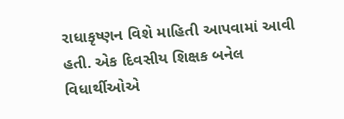રાધાકૃષ્ણન વિશે માહિતી આપવામાં આવી હતી. એક દિવસીય શિક્ષક બનેલ વિધાર્થીઓએ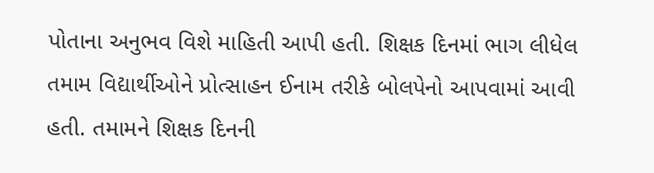પોતાના અનુભવ વિશે માહિતી આપી હતી. શિક્ષક દિનમાં ભાગ લીધેલ તમામ વિદ્યાર્થીઓને પ્રોત્સાહન ઈનામ તરીકે બોલપેનો આપવામાં આવી હતી. તમામને શિક્ષક દિનની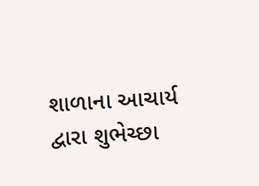શાળાના આચાર્ય દ્વારા શુભેચ્છા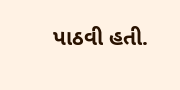પાઠવી હતી.